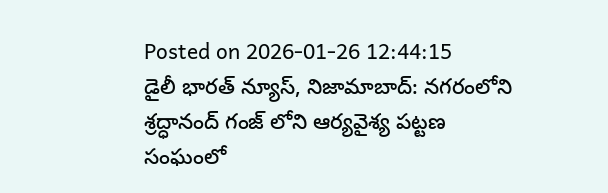Posted on 2026-01-26 12:44:15
డైలీ భారత్ న్యూస్, నిజామాబాద్: నగరంలోని శ్రద్ధానంద్ గంజ్ లోని ఆర్యవైశ్య పట్టణ సంఘంలో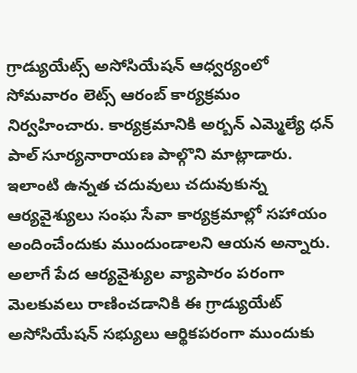గ్రాడ్యుయేట్స్ అసోసియేషన్ ఆధ్వర్యంలో సోమవారం లెట్స్ ఆరంబ్ కార్యక్రమం నిర్వహించారు. కార్యక్రమానికి అర్బన్ ఎమ్మెల్యే ధన్ పాల్ సూర్యనారాయణ పాల్గొని మాట్లాడారు. ఇలాంటి ఉన్నత చదువులు చదువుకున్న ఆర్యవైశ్యులు సంఘ సేవా కార్యక్రమాల్లో సహాయం అందించేందుకు ముందుండాలని ఆయన అన్నారు. అలాగే పేద ఆర్యవైశ్యుల వ్యాపారం పరంగా మెలకువలు రాణించడానికి ఈ గ్రాడ్యుయేట్ అసోసియేషన్ సభ్యులు ఆర్థికపరంగా ముందుకు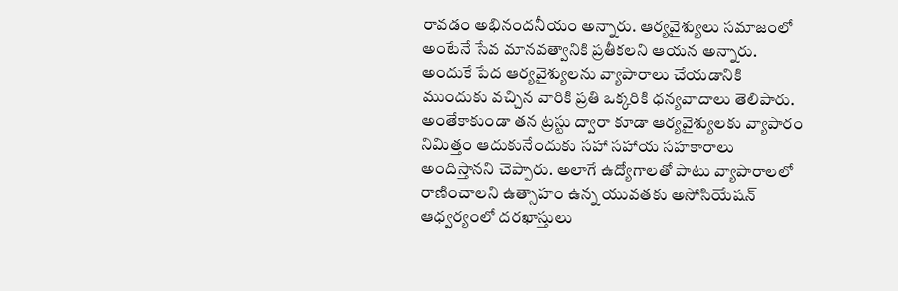రావడం అభినందనీయం అన్నారు. ఆర్యవైశ్యులు సమాజంలో అంటేనే సేవ మానవత్వానికి ప్రతీకలని ఆయన అన్నారు. అందుకే పేద ఆర్యవైశ్యులను వ్యాపారాలు చేయడానికి ముందుకు వచ్చిన వారికి ప్రతి ఒక్కరికి ధన్యవాదాలు తెలిపారు. అంతేకాకుండా తన ట్రస్టు ద్వారా కూడా ఆర్యవైశ్యులకు వ్యాపారం నిమిత్తం ఆదుకునేందుకు సహా సహాయ సహకారాలు అందిస్తానని చెప్పారు. అలాగే ఉద్యోగాలతో పాటు వ్యాపారాలలో రాణించాలని ఉత్సాహం ఉన్న యువతకు అసోసియేషన్ ఆధ్వర్యంలో దరఖాస్తులు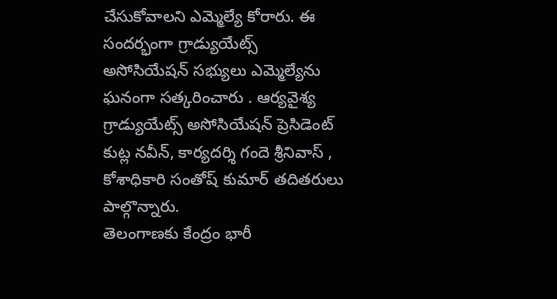చేసుకోవాలని ఎమ్మెల్యే కోరారు. ఈ సందర్భంగా గ్రాడ్యుయేట్స్ అసోసియేషన్ సభ్యులు ఎమ్మెల్యేను ఘనంగా సత్కరించారు . ఆర్యవైశ్య గ్రాడ్యుయేట్స్ అసోసియేషన్ ప్రెసిడెంట్ కుట్ల నవీన్, కార్యదర్శి గందె శ్రీనివాస్ , కోశాధికారి సంతోష్ కుమార్ తదితరులు పాల్గొన్నారు.
తెలంగాణకు కేంద్రం భారీ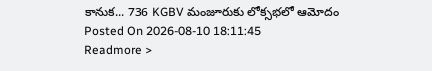కానుక... 736 KGBV మంజూరుకు లోక్సభలో ఆమోదం
Posted On 2026-08-10 18:11:45
Readmore >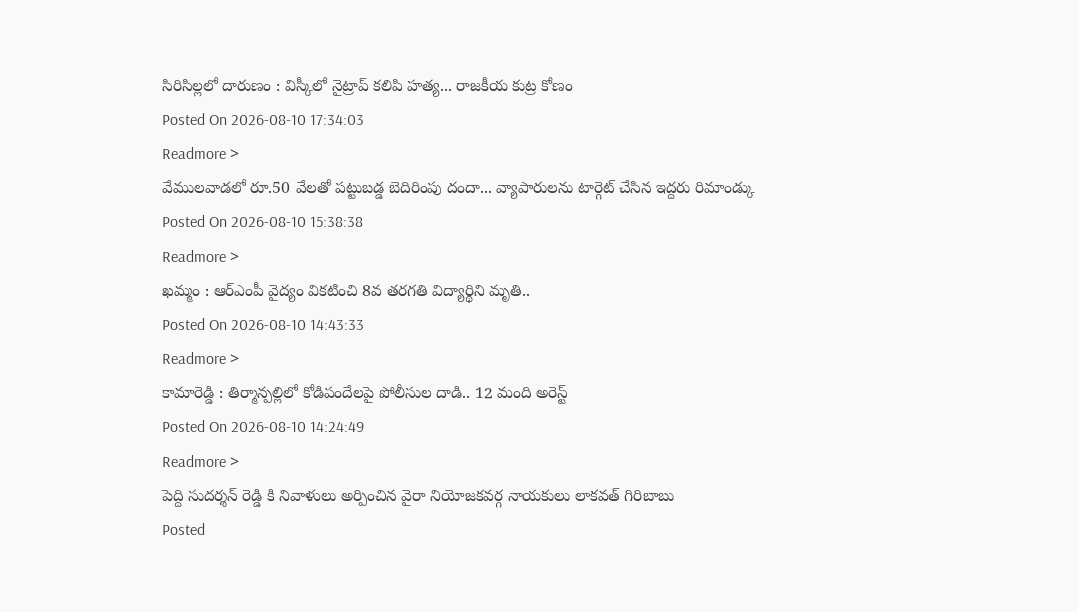సిరిసిల్లలో దారుణం : విస్కీలో నైట్రాప్ కలిపి హత్య... రాజకీయ కుట్ర కోణం
Posted On 2026-08-10 17:34:03
Readmore >
వేములవాడలో రూ.50 వేలతో పట్టుబడ్డ బెదిరింపు దందా... వ్యాపారులను టార్గెట్ చేసిన ఇద్దరు రిమాండ్కు
Posted On 2026-08-10 15:38:38
Readmore >
ఖమ్మం : ఆర్ఎంపీ వైద్యం వికటించి 8వ తరగతి విద్యార్థిని మృతి..
Posted On 2026-08-10 14:43:33
Readmore >
కామారెడ్డి : తిర్మాన్పల్లిలో కోడిపందేలపై పోలీసుల దాడి.. 12 మంది అరెస్ట్
Posted On 2026-08-10 14:24:49
Readmore >
పెద్ది సుదర్శన్ రెడ్డి కి నివాళులు అర్పించిన వైరా నియోజకవర్గ నాయకులు లాకవత్ గిరిబాబు
Posted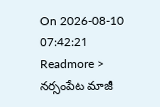On 2026-08-10 07:42:21
Readmore >
నర్సంపేట మాజీ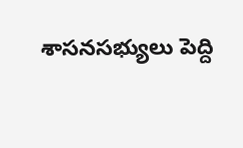శాసనసభ్యులు పెద్ది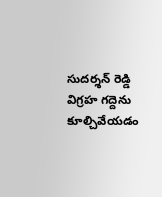సుదర్శన్ రెడ్డి విగ్రహ గద్దెను కూల్చివేయడం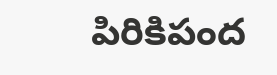పిరికిపంద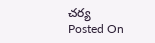చర్య
Posted On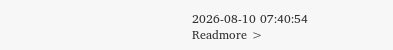2026-08-10 07:40:54
Readmore >